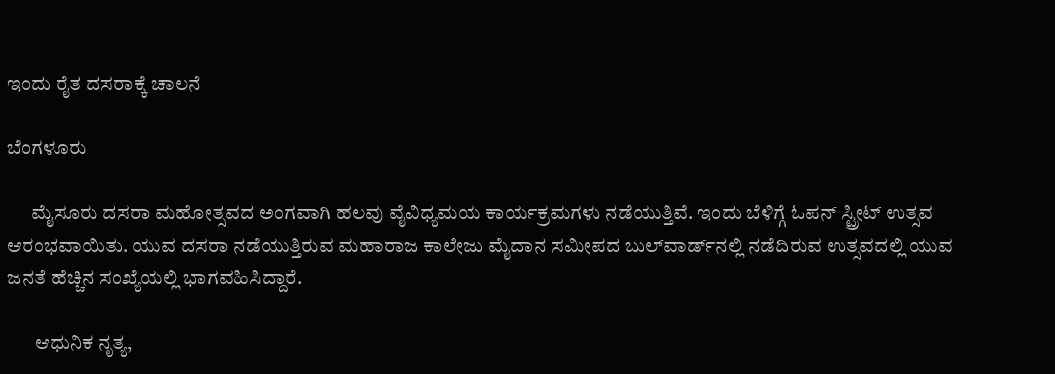ಇಂದು ರೈತ ದಸರಾಕ್ಕೆ ಚಾಲನೆ

ಬೆಂಗಳೂರು

      ಮೈಸೂರು ದಸರಾ ಮಹೋತ್ಸವದ ಅಂಗವಾಗಿ ಹಲವು ವೈವಿಧ್ಯಮಯ ಕಾರ್ಯಕ್ರಮಗಳು ನಡೆಯುತ್ತಿವೆ. ಇಂದು ಬೆಳಿಗ್ಗೆ ಓಪನ್ ಸ್ಟ್ರೀಟ್ ಉತ್ಸವ ಆರಂಭವಾಯಿತು. ಯುವ ದಸರಾ ನಡೆಯುತ್ತಿರುವ ಮಹಾರಾಜ ಕಾಲೇಜು ಮೈದಾನ ಸಮೀಪದ ಬುಲ್‍ವಾರ್ಡ್‍ನಲ್ಲಿ ನಡೆದಿರುವ ಉತ್ಸವದಲ್ಲಿ ಯುವ ಜನತೆ ಹೆಚ್ಚಿನ ಸಂಖ್ಯೆಯಲ್ಲಿ ಭಾಗವಹಿಸಿದ್ದಾರೆ.

       ಆಧುನಿಕ ನೃತ್ಯ,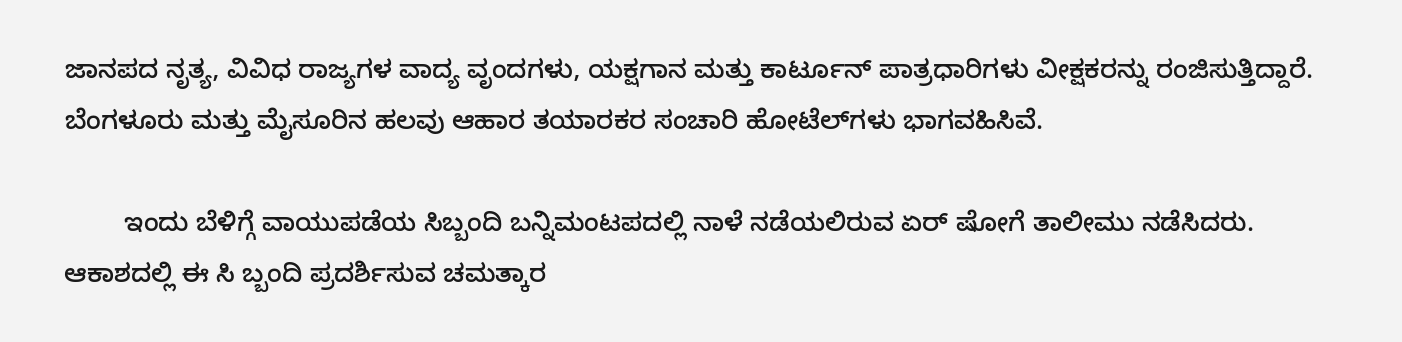ಜಾನಪದ ನೃತ್ಯ, ವಿವಿಧ ರಾಜ್ಯಗಳ ವಾದ್ಯ ವೃಂದಗಳು, ಯಕ್ಷಗಾನ ಮತ್ತು ಕಾರ್ಟೂನ್ ಪಾತ್ರಧಾರಿಗಳು ವೀಕ್ಷಕರನ್ನು ರಂಜಿಸುತ್ತಿದ್ದಾರೆ. ಬೆಂಗಳೂರು ಮತ್ತು ಮೈಸೂರಿನ ಹಲವು ಆಹಾರ ತಯಾರಕರ ಸಂಚಾರಿ ಹೋಟೆಲ್‍ಗಳು ಭಾಗವಹಿಸಿವೆ.

        ಇಂದು ಬೆಳಿಗ್ಗೆ ವಾಯುಪಡೆಯ ಸಿಬ್ಬಂದಿ ಬನ್ನಿಮಂಟಪದಲ್ಲಿ ನಾಳೆ ನಡೆಯಲಿರುವ ಏರ್ ಷೋಗೆ ತಾಲೀಮು ನಡೆಸಿದರು. ಆಕಾಶದಲ್ಲಿ ಈ ಸಿ ಬ್ಬಂದಿ ಪ್ರದರ್ಶಿಸುವ ಚಮತ್ಕಾರ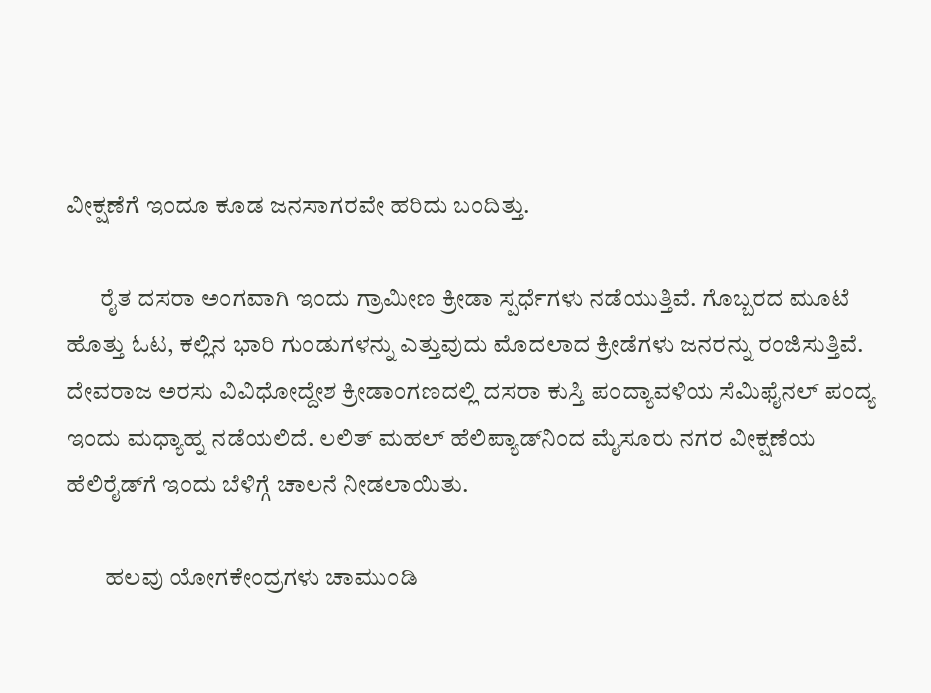ವೀಕ್ಷಣೆಗೆ ಇಂದೂ ಕೂಡ ಜನಸಾಗರವೇ ಹರಿದು ಬಂದಿತ್ತು.

       ರೈತ ದಸರಾ ಅಂಗವಾಗಿ ಇಂದು ಗ್ರಾಮೀಣ ಕ್ರೀಡಾ ಸ್ಪರ್ಧೆಗಳು ನಡೆಯುತ್ತಿವೆ. ಗೊಬ್ಬರದ ಮೂಟೆ ಹೊತ್ತು ಓಟ, ಕಲ್ಲಿನ ಭಾರಿ ಗುಂಡುಗಳನ್ನು ಎತ್ತುವುದು ಮೊದಲಾದ ಕ್ರೀಡೆಗಳು ಜನರನ್ನು ರಂಜಿಸುತ್ತಿವೆ. ದೇವರಾಜ ಅರಸು ವಿವಿಧೋದ್ದೇಶ ಕ್ರೀಡಾಂಗಣದಲ್ಲಿ ದಸರಾ ಕುಸ್ತಿ ಪಂದ್ಯಾವಳಿಯ ಸೆಮಿಫೈನಲ್ ಪಂದ್ಯ ಇಂದು ಮಧ್ಯಾಹ್ನ ನಡೆಯಲಿದೆ. ಲಲಿತ್ ಮಹಲ್ ಹೆಲಿಪ್ಯಾಡ್‍ನಿಂದ ಮೈಸೂರು ನಗರ ವೀಕ್ಷಣೆಯ ಹೆಲಿರೈಡ್‍ಗೆ ಇಂದು ಬೆಳಿಗ್ಗೆ ಚಾಲನೆ ನೀಡಲಾಯಿತು.

        ಹಲವು ಯೋಗಕೇಂದ್ರಗಳು ಚಾಮುಂಡಿ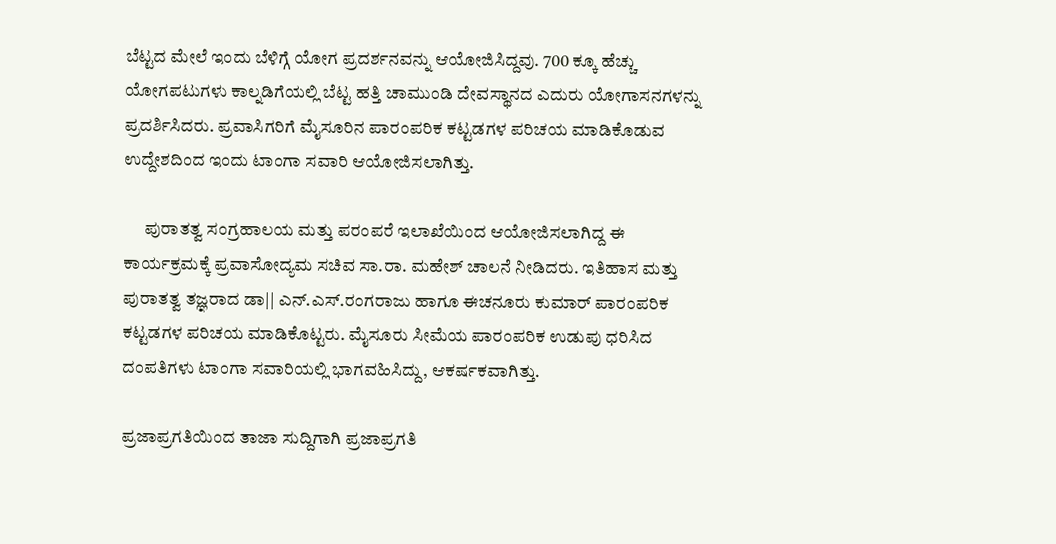ಬೆಟ್ಟದ ಮೇಲೆ ಇಂದು ಬೆಳಿಗ್ಗೆ ಯೋಗ ಪ್ರದರ್ಶನವನ್ನು ಆಯೋಜಿಸಿದ್ದವು. 700 ಕ್ಕೂ ಹೆಚ್ಚು ಯೋಗಪಟುಗಳು ಕಾಲ್ನಡಿಗೆಯಲ್ಲಿ ಬೆಟ್ಟ ಹತ್ತಿ ಚಾಮುಂಡಿ ದೇವಸ್ಥಾನದ ಎದುರು ಯೋಗಾಸನಗಳನ್ನು ಪ್ರದರ್ಶಿಸಿದರು. ಪ್ರವಾಸಿಗರಿಗೆ ಮೈಸೂರಿನ ಪಾರಂಪರಿಕ ಕಟ್ಟಡಗಳ ಪರಿಚಯ ಮಾಡಿಕೊಡುವ ಉದ್ದೇಶದಿಂದ ಇಂದು ಟಾಂಗಾ ಸವಾರಿ ಆಯೋಜಿಸಲಾಗಿತ್ತು.

      ಪುರಾತತ್ವ ಸಂಗ್ರಹಾಲಯ ಮತ್ತು ಪರಂಪರೆ ಇಲಾಖೆಯಿಂದ ಆಯೋಜಿಸಲಾಗಿದ್ದ ಈ ಕಾರ್ಯಕ್ರಮಕ್ಕೆ ಪ್ರವಾಸೋದ್ಯಮ ಸಚಿವ ಸಾ.ರಾ. ಮಹೇಶ್ ಚಾಲನೆ ನೀಡಿದರು. ಇತಿಹಾಸ ಮತ್ತು ಪುರಾತತ್ವ ತಜ್ಞರಾದ ಡಾ|| ಎನ್.ಎಸ್.ರಂಗರಾಜು ಹಾಗೂ ಈಚನೂರು ಕುಮಾರ್ ಪಾರಂಪರಿಕ ಕಟ್ಟಡಗಳ ಪರಿಚಯ ಮಾಡಿಕೊಟ್ಟರು. ಮೈಸೂರು ಸೀಮೆಯ ಪಾರಂಪರಿಕ ಉಡುಪು ಧರಿಸಿದ ದಂಪತಿಗಳು ಟಾಂಗಾ ಸವಾರಿಯಲ್ಲಿ ಭಾಗವಹಿಸಿದ್ದು, ಆಕರ್ಷಕವಾಗಿತ್ತು.

ಪ್ರಜಾಪ್ರಗತಿಯಿಂದ ತಾಜಾ ಸುದ್ದಿಗಾಗಿ ಪ್ರಜಾಪ್ರಗತಿ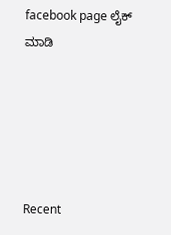facebook page ಲೈಕ್ ಮಾಡಿ





Recent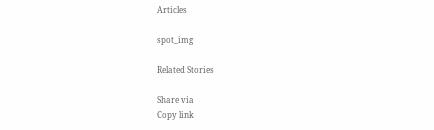Articles

spot_img

Related Stories

Share via
Copy link